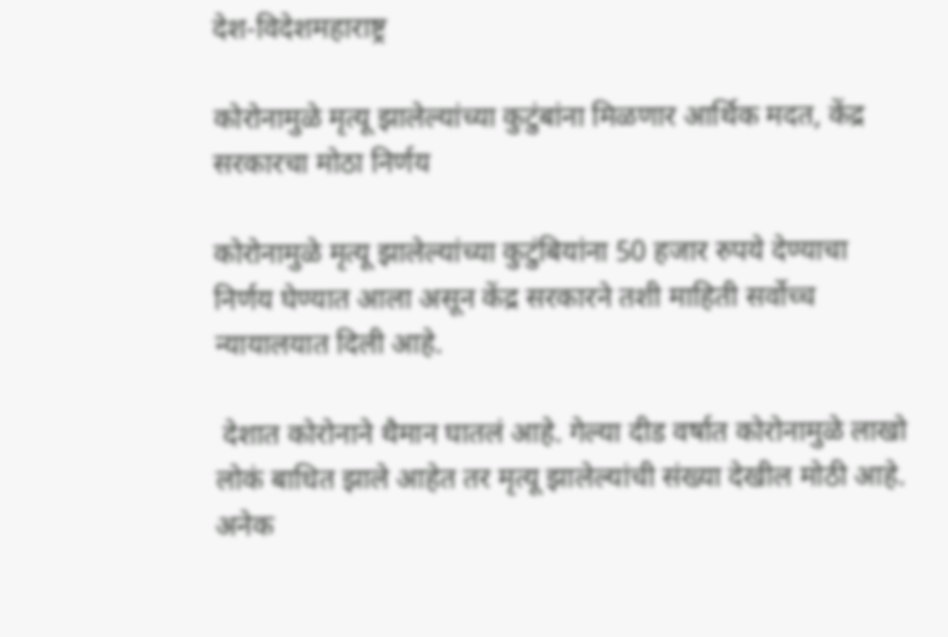देश-विदेशमहाराष्ट्र

कोरोनामुळे मृत्यू झालेल्यांच्या कुटुंबांना मिळणार आर्थिक मदत, केंद्र सरकारचा मोठा निर्णय

कोरोनामुळे मृत्यू झालेल्यांच्या कुटुंबियांना 50 हजार रुपये देण्याचा निर्णय घेण्यात आला असून केंद्र सरकारने तशी माहिती सर्वोच्च न्यायालयात दिली आहे.

 देशात कोरोनाने थैमान घातलं आहे. गेल्या दीड वर्षात कोरोनामुळे लाखो लोकं बाधित झाले आहेत तर मृत्यू झालेल्यांची संख्या देखील मोठी आहे. अनेक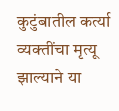कुटुंबातील कर्त्या व्यक्तींचा मृत्यू झाल्याने या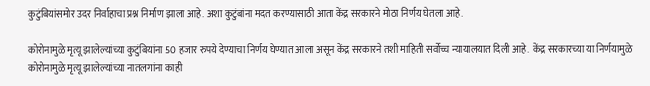कुटुंबियांसमोर उदर निर्वाहाचा प्रश्न निर्माण झाला आहे. अशा कुटुंबांना मदत करण्यासाठी आता केंद्र सरकारने मोठा निर्णय घेतला आहे.

कोरोनामुळे मृत्यू झालेल्यांच्या कुटुंबियांना 50 हजार रुपये देण्याचा निर्णय घेण्यात आला असून केंद्र सरकारने तशी माहिती सर्वोच्च न्यायालयात दिली आहे.  केंद्र सरकारच्या या निर्णयामुळे कोरोनामुळे मृत्यू झालेल्यांच्या नातलगांना काही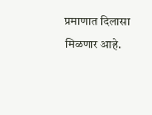प्रमाणात दिलासा मिळणार आहे.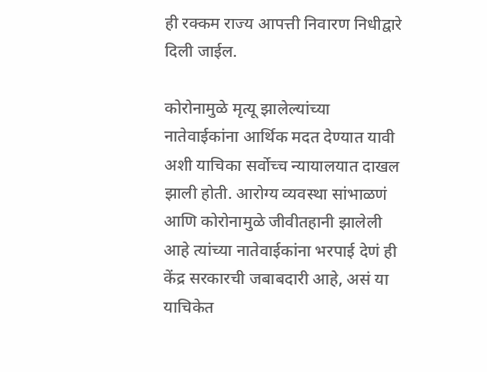ही रक्कम राज्य आपत्ती निवारण निधीद्वारे दिली जाईल.

कोरोनामुळे मृत्यू झालेल्यांच्या नातेवाईकांना आर्थिक मदत देण्यात यावी अशी याचिका सर्वोच्च न्यायालयात दाखल झाली होती. आरोग्य व्यवस्था सांभाळणं आणि कोरोनामुळे जीवीतहानी झालेली आहे त्यांच्या नातेवाईकांना भरपाई देणं ही केंद्र सरकारची जबाबदारी आहे, असं या याचिकेत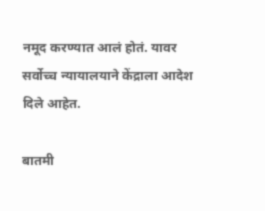नमूद करण्यात आलं होतं. यावर सर्वोच्च न्यायालयाने केंद्राला आदेश दिले आहेत.

बातमी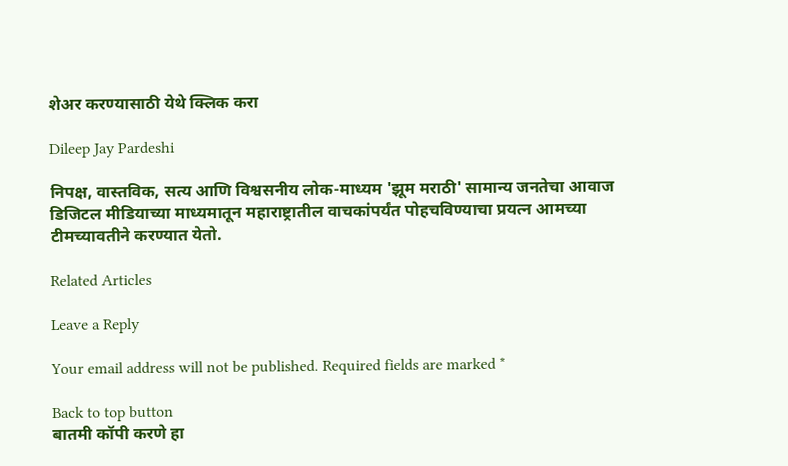शेअर करण्यासाठी येथे क्लिक करा

Dileep Jay Pardeshi

निपक्ष, वास्तविक, सत्य आणि विश्वसनीय लोक-माध्यम 'झूम मराठी' सामान्य जनतेचा आवाज डिजिटल मीडियाच्या माध्यमातून महाराष्ट्रातील वाचकांपर्यंत पोहचविण्याचा प्रयत्न आमच्या टीमच्यावतीने करण्यात येतो.

Related Articles

Leave a Reply

Your email address will not be published. Required fields are marked *

Back to top button
बातमी कॉपी करणे हा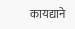कायद्याने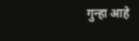गुन्हा आहे